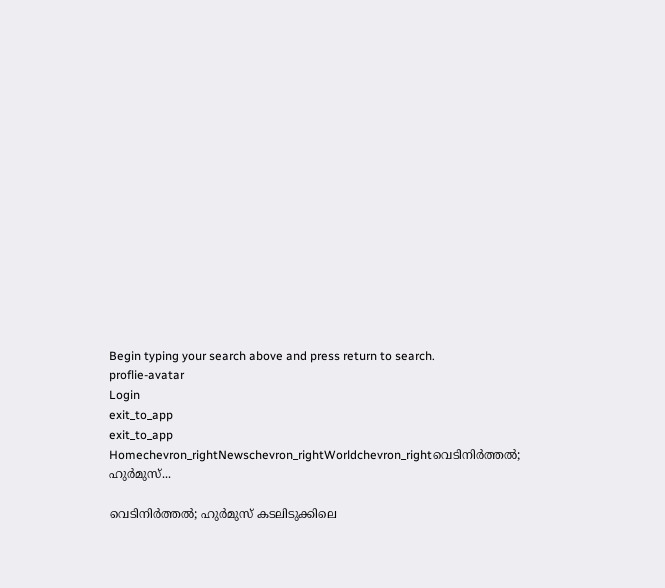Begin typing your search above and press return to search.
proflie-avatar
Login
exit_to_app
exit_to_app
Homechevron_rightNewschevron_rightWorldchevron_rightവെടിനിർത്തൽ; ഹുർമുസ്...

വെടിനിർത്തൽ; ഹുർമുസ് കടലിടുക്കിലെ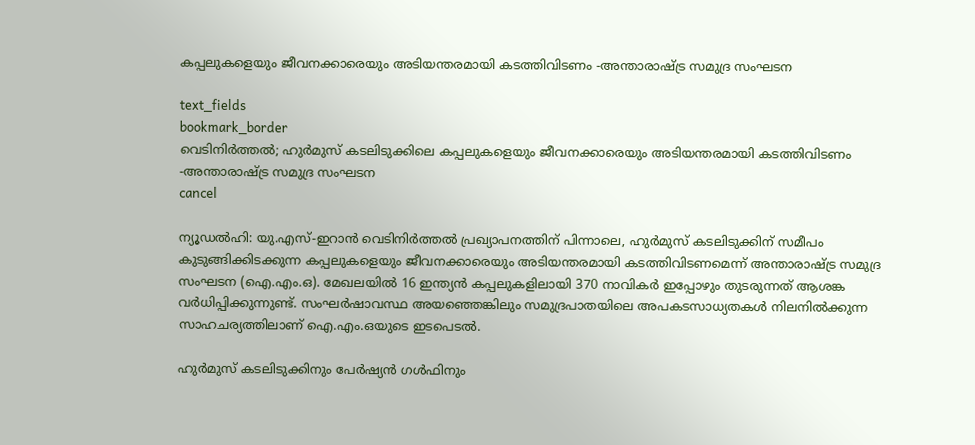കപ്പലുകളെയും ജീവനക്കാരെയും അടിയന്തരമായി കടത്തിവിടണം -അന്താരാഷ്ട്ര സമുദ്ര സംഘടന

text_fields
bookmark_border
വെടിനിർത്തൽ; ഹുർമുസ് കടലിടുക്കിലെ കപ്പലുകളെയും ജീവനക്കാരെയും അടിയന്തരമായി കടത്തിവിടണം -അന്താരാഷ്ട്ര സമുദ്ര സംഘടന
cancel

ന്യൂഡൽഹി: യു.എസ്-ഇറാൻ വെടിനിർത്തൽ പ്രഖ്യാപനത്തിന് പിന്നാലെ, ഹുർമുസ് കടലിടുക്കിന് സമീപം കുടുങ്ങിക്കിടക്കുന്ന കപ്പലുകളെയും ജീവനക്കാരെയും അടിയന്തരമായി കടത്തിവിടണമെന്ന് അന്താരാഷ്ട്ര സമുദ്ര സംഘടന (ഐ.എം.ഒ). മേഖലയിൽ 16 ഇന്ത്യൻ കപ്പലുകളിലായി 370 നാവികർ ഇപ്പോഴും തുടരുന്നത് ആശങ്ക വർധിപ്പിക്കുന്നുണ്ട്. സംഘർഷാവസ്ഥ അയഞ്ഞെങ്കിലും സമുദ്രപാതയിലെ അപകടസാധ്യതകൾ നിലനിൽക്കുന്ന സാഹചര്യത്തിലാണ് ഐ.എം.ഒയുടെ ഇടപെടൽ.

ഹുർമുസ് കടലിടുക്കിനും പേർഷ്യൻ ഗൾഫിനും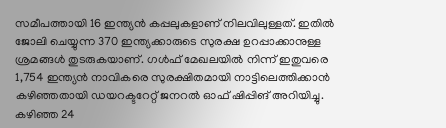സമീപത്തായി 16 ഇന്ത്യൻ കപ്പലുകളാണ് നിലവിലുള്ളത്. ഇതിൽ ജോലി ചെയ്യുന്ന 370 ഇന്ത്യക്കാരുടെ സുരക്ഷ ഉറപ്പാക്കാനുള്ള ശ്രമങ്ങൾ തുടരുകയാണ്. ഗൾഫ് മേഖലയിൽ നിന്ന് ഇതുവരെ 1,754 ഇന്ത്യൻ നാവികരെ സുരക്ഷിതമായി നാട്ടിലെത്തിക്കാൻ കഴിഞ്ഞതായി ഡയറക്ടറേറ്റ് ജനറൽ ഓഫ് ഷിപ്പിങ് അറിയിച്ചു. കഴിഞ്ഞ 24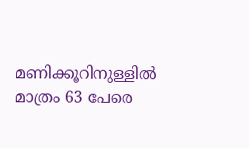മണിക്കൂറിനുള്ളിൽ മാത്രം 63 പേരെ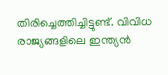തിരിച്ചെത്തിച്ചിട്ടുണ്ട്. വിവിധ രാജ്യങ്ങളിലെ ഇന്ത്യൻ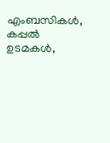എംബസികൾ, കപ്പൽ ഉടമകൾ,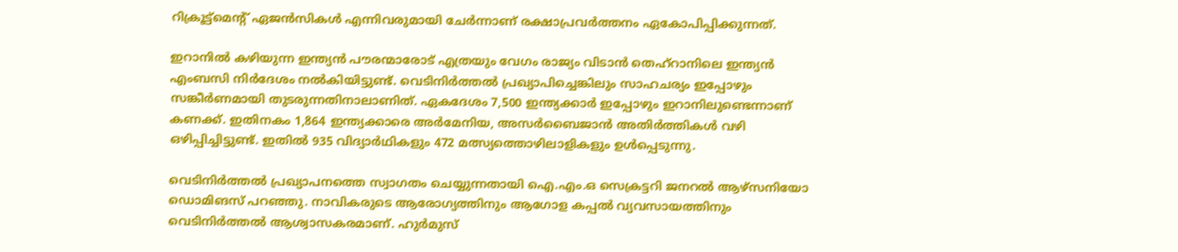റിക്രൂട്ട്‌മെന്റ് ഏജൻസികൾ എന്നിവരുമായി ചേർന്നാണ് രക്ഷാപ്രവർത്തനം ഏകോപിപ്പിക്കുന്നത്.

ഇറാനിൽ കഴിയുന്ന ഇന്ത്യൻ പൗരന്മാരോട് എത്രയും വേഗം രാജ്യം വിടാൻ തെഹ്‌റാനിലെ ഇന്ത്യൻ എംബസി നിർദേശം നൽകിയിട്ടുണ്ട്. വെടിനിർത്തൽ പ്രഖ്യാപിച്ചെങ്കിലും സാഹചര്യം ഇപ്പോഴും സങ്കീർണമായി തുടരുന്നതിനാലാണിത്. ഏകദേശം 7,500 ഇന്ത്യക്കാർ ഇപ്പോഴും ഇറാനിലുണ്ടെന്നാണ് കണക്ക്. ഇതിനകം 1,864 ഇന്ത്യക്കാരെ അർമേനിയ, അസർബൈജാൻ അതിർത്തികൾ വഴി ഒഴിപ്പിച്ചിട്ടുണ്ട്. ഇതിൽ 935 വിദ്യാർഥികളും 472 മത്സ്യത്തൊഴിലാളികളും ഉൾപ്പെടുന്നു.

വെടിനിർത്തൽ പ്രഖ്യാപനത്തെ സ്വാഗതം ചെയ്യുന്നതായി ഐ.എം.ഒ സെക്രട്ടറി ജനറൽ ആഴ്സനിയോ ഡൊമിങസ് പറഞ്ഞു. നാവികരുടെ ആരോഗ്യത്തിനും ആഗോള കപ്പൽ വ്യവസായത്തിനും വെടിനിർത്തൽ ആശ്വാസകരമാണ്. ഹുർമുസ്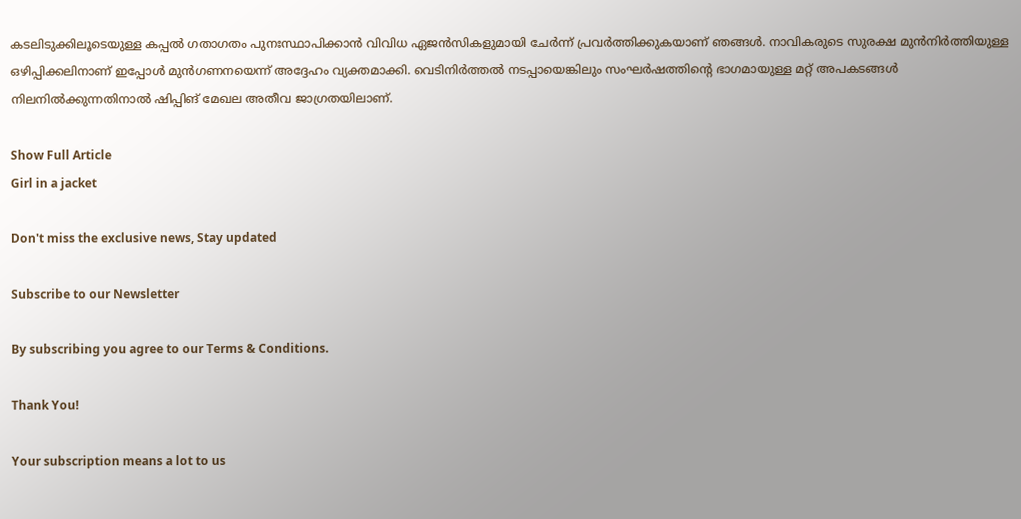കടലിടുക്കിലൂടെയുള്ള കപ്പൽ ഗതാഗതം പുനഃസ്ഥാപിക്കാൻ വിവിധ ഏജൻസികളുമായി ചേർന്ന് പ്രവർത്തിക്കുകയാണ് ഞങ്ങൾ. നാവികരുടെ സുരക്ഷ മുൻനിർത്തിയുള്ള ഒഴിപ്പിക്കലിനാണ് ഇപ്പോൾ മുൻഗണനയെന്ന് അദ്ദേഹം വ്യക്തമാക്കി. വെടിനിർത്തൽ നടപ്പായെങ്കിലും സംഘർഷത്തിന്റെ ഭാഗമായുള്ള മറ്റ് അപകടങ്ങൾ നിലനിൽക്കുന്നതിനാൽ ഷിപ്പിങ് മേഖല അതീവ ജാഗ്രതയിലാണ്.

Show Full Article
Girl in a jacket

Don't miss the exclusive news, Stay updated

Subscribe to our Newsletter

By subscribing you agree to our Terms & Conditions.

Thank You!

Your subscription means a lot to us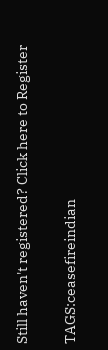Still haven't registered? Click here to Register

TAGS:ceasefireindian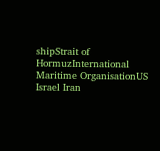shipStrait of HormuzInternational Maritime OrganisationUS Israel Iran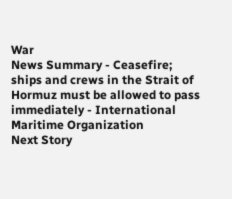War
News Summary - Ceasefire; ships and crews in the Strait of Hormuz must be allowed to pass immediately - International Maritime Organization
Next Story